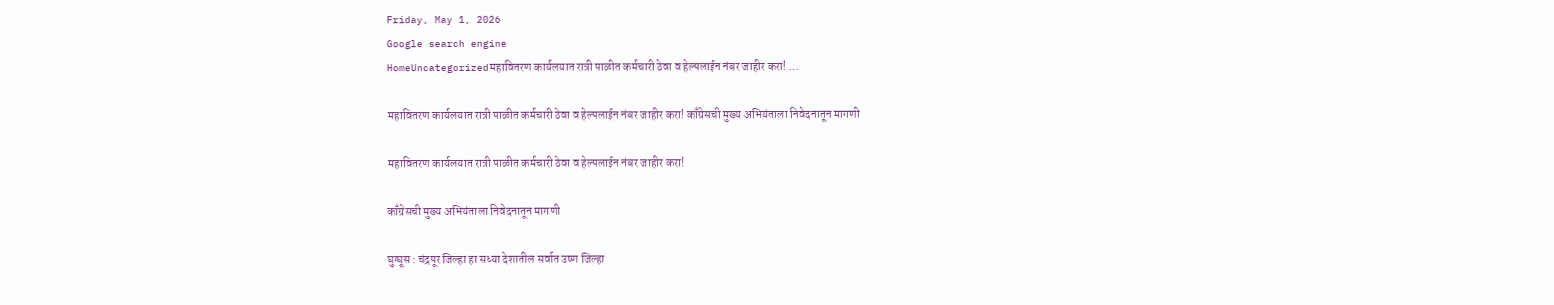Friday, May 1, 2026
Google search engine
HomeUncategorizedमहावितरण कार्यलयात रात्री पाळीत कर्मचारी ठेवा व हेल्पलाईन नंबर जाहीर करा! ...

महावितरण कार्यलयात रात्री पाळीत कर्मचारी ठेवा व हेल्पलाईन नंबर जाहीर करा! काँग्रेसची मुख्य अभियंताला निवेदनातून मागणी

महावितरण कार्यलयात रात्री पाळीत कर्मचारी ठेवा व हेल्पलाईन नंबर जाहीर करा!

काँग्रेसची मुख्य अभियंताला निवेदनातून मागणी

घुग्घूस : चंद्रपूर जिल्हा हा सध्या देशातील सर्वात उष्ण जिल्हा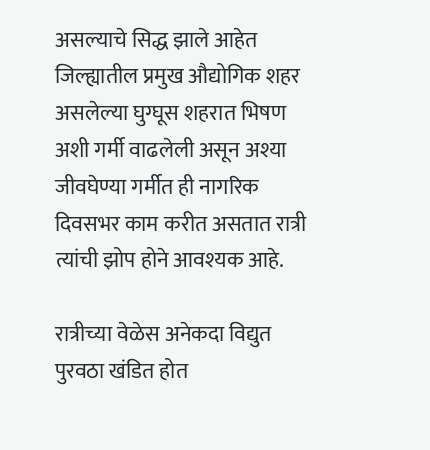असल्याचे सिद्ध झाले आहेत
जिल्ह्यातील प्रमुख औद्योगिक शहर असलेल्या घुग्घूस शहरात भिषण अशी गर्मी वाढलेली असून अश्या जीवघेण्या गर्मीत ही नागरिक दिवसभर काम करीत असतात रात्री त्यांची झोप होने आवश्यक आहे.

रात्रीच्या वेळेस अनेकदा विद्युत पुरवठा खंडित होत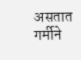असतात गर्मीने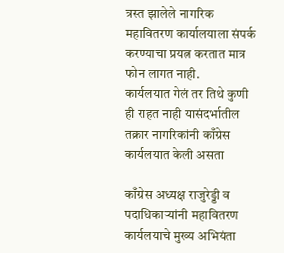त्रस्त झालेले नागरिक महावितरण कार्यालयाला संपर्क करण्याचा प्रयत्न करतात मात्र फोन लागत नाही.
कार्यलयात गेलं तर तिथे कुणी ही राहत नाही यासंदर्भातील तक्रार नागरिकांनी काँग्रेस कार्यलयात केली असता

काँग्रेस अध्यक्ष राजुरेड्डी व पदाधिकाऱ्यांनी महावितरण कार्यलयाचे मुख्य अभियंता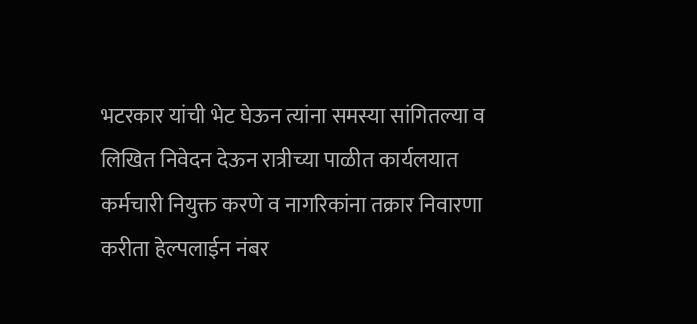भटरकार यांची भेट घेऊन त्यांना समस्या सांगितल्या व लिखित निवेदन देऊन रात्रीच्या पाळीत कार्यलयात कर्मचारी नियुक्त करणे व नागरिकांना तक्रार निवारणा करीता हेल्पलाईन नंबर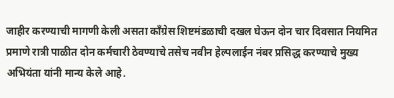जाहीर करण्याची मागणी केली असता काँग्रेस शिष्टमंडळाची दखल घेऊन दोन चार दिवसात नियमित प्रमाणे रात्री पाळीत दोन कर्मचारी ठेवण्याचे तसेच नवीन हेल्पलाईन नंबर प्रसिद्ध करण्याचे मुख्य अभियंता यांनी मान्य केले आहे.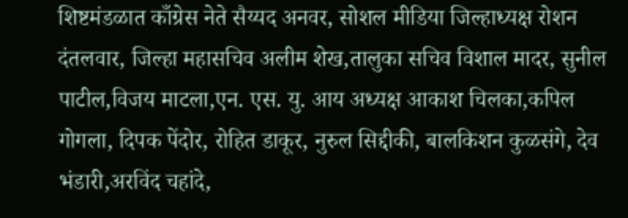शिष्टमंडळात काँग्रेस नेते सैय्यद अनवर, सोशल मीडिया जिल्हाध्यक्ष रोशन दंतलवार, जिल्हा महासचिव अलीम शेख,तालुका सचिव विशाल मादर, सुनील पाटील,विजय माटला,एन. एस. यु. आय अध्यक्ष आकाश चिलका,कपिल गोगला, दिपक पेंदोर, रोहित डाकूर, नुरुल सिद्दीकी, बालकिशन कुळसंगे, देव भंडारी,अरविंद चहांदे,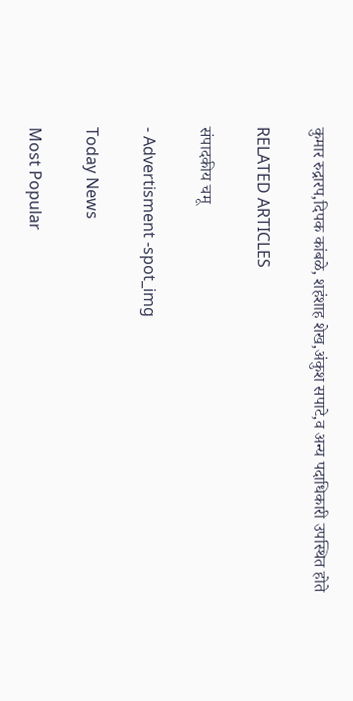कुमार रुद्रारप,दिपक कांबळे, शहंशाह शेख,अंकुश सपाटे,व अन्य पदाधिकारी उपस्थित होते

RELATED ARTICLES

संपादकीय चमू

- Advertisment -spot_img

Today News

Most Popular